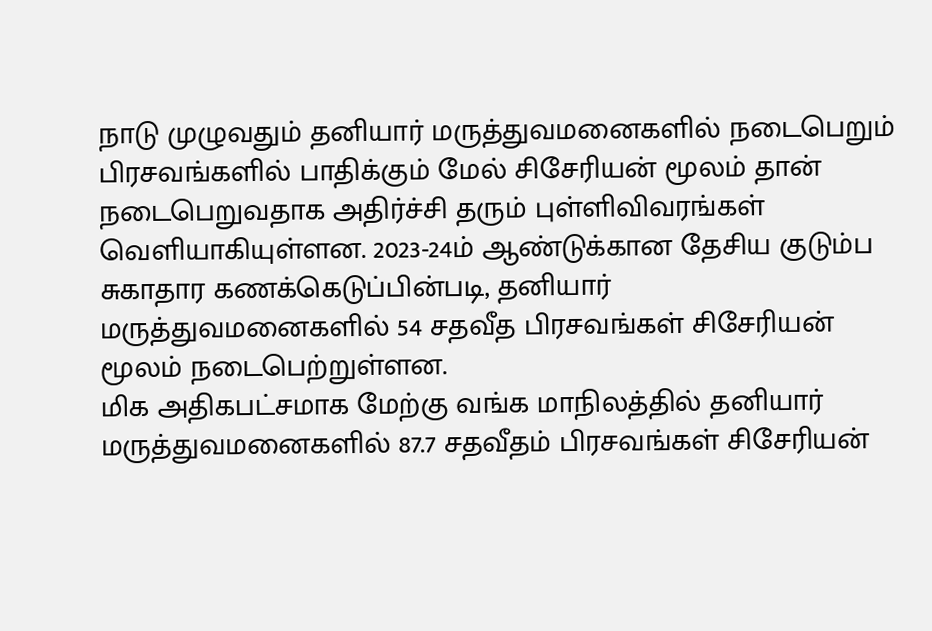நாடு முழுவதும் தனியார் மருத்துவமனைகளில் நடைபெறும் பிரசவங்களில் பாதிக்கும் மேல் சிசேரியன் மூலம் தான் நடைபெறுவதாக அதிர்ச்சி தரும் புள்ளிவிவரங்கள் வெளியாகியுள்ளன. 2023-24ம் ஆண்டுக்கான தேசிய குடும்ப சுகாதார கணக்கெடுப்பின்படி, தனியார் மருத்துவமனைகளில் 54 சதவீத பிரசவங்கள் சிசேரியன் மூலம் நடைபெற்றுள்ளன.
மிக அதிகபட்சமாக மேற்கு வங்க மாநிலத்தில் தனியார் மருத்துவமனைகளில் 87.7 சதவீதம் பிரசவங்கள் சிசேரியன்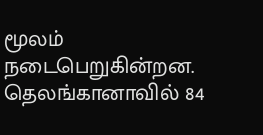மூலம் நடைபெறுகின்றன. தெலங்கானாவில் 84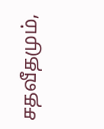சதவீதமும்,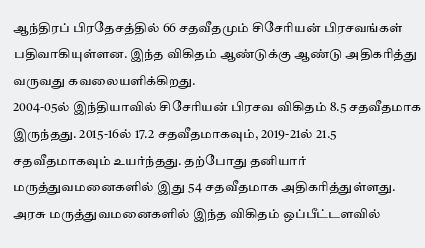ஆந்திரப் பிரதேசத்தில் 66 சதவீதமும் சிசேரியன் பிரசவங்கள் பதிவாகியுள்ளன. இந்த விகிதம் ஆண்டுக்கு ஆண்டு அதிகரித்து வருவது கவலையளிக்கிறது.
2004-05ல் இந்தியாவில் சிசேரியன் பிரசவ விகிதம் 8.5 சதவீதமாக இருந்தது. 2015-16ல் 17.2 சதவீதமாகவும், 2019-21ல் 21.5 சதவீதமாகவும் உயர்ந்தது. தற்போது தனியார் மருத்துவமனைகளில் இது 54 சதவீதமாக அதிகரித்துள்ளது. அரசு மருத்துவமனைகளில் இந்த விகிதம் ஒப்பீட்டளவில்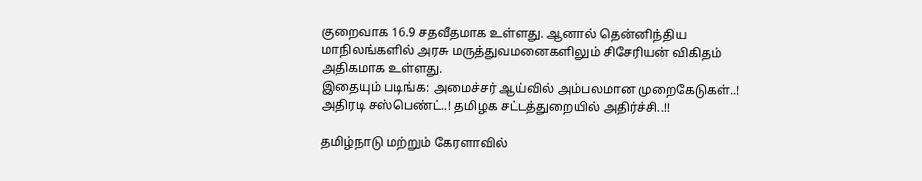குறைவாக 16.9 சதவீதமாக உள்ளது. ஆனால் தென்னிந்திய மாநிலங்களில் அரசு மருத்துவமனைகளிலும் சிசேரியன் விகிதம் அதிகமாக உள்ளது.
இதையும் படிங்க: அமைச்சர் ஆய்வில் அம்பலமான முறைகேடுகள்..! அதிரடி சஸ்பெண்ட்..! தமிழக சட்டத்துறையில் அதிர்ச்சி..!!

தமிழ்நாடு மற்றும் கேரளாவில்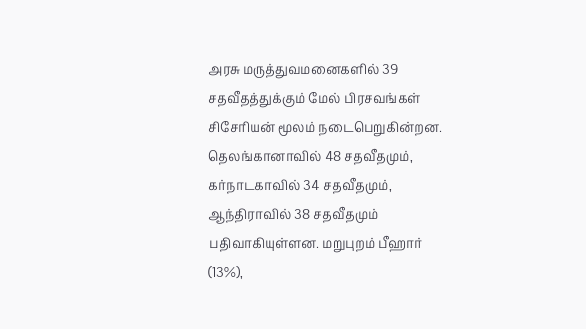அரசு மருத்துவமனைகளில் 39 சதவீதத்துக்கும் மேல் பிரசவங்கள் சிசேரியன் மூலம் நடைபெறுகின்றன. தெலங்கானாவில் 48 சதவீதமும், கர்நாடகாவில் 34 சதவீதமும், ஆந்திராவில் 38 சதவீதமும் பதிவாகியுள்ளன. மறுபுறம் பீஹார் (13%),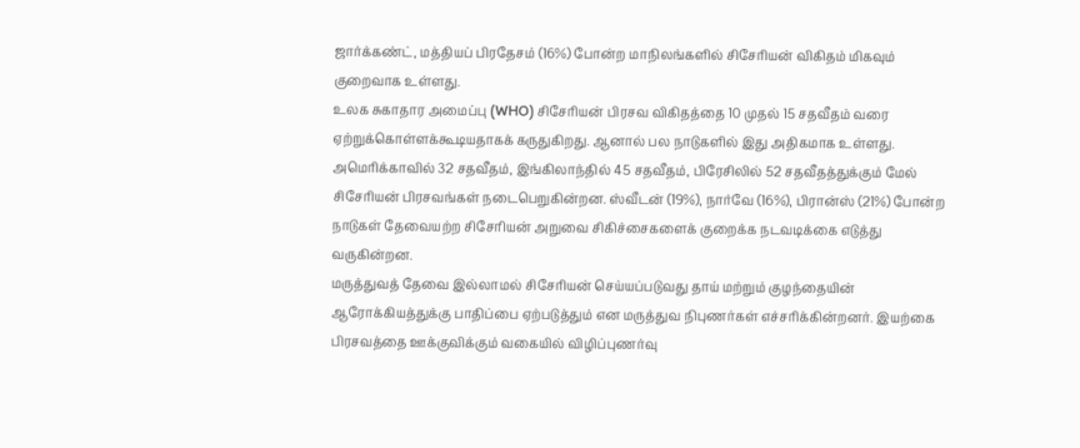ஜார்க்கண்ட், மத்தியப் பிரதேசம் (16%) போன்ற மாநிலங்களில் சிசேரியன் விகிதம் மிகவும் குறைவாக உள்ளது.
உலக சுகாதார அமைப்பு (WHO) சிசேரியன் பிரசவ விகிதத்தை 10 முதல் 15 சதவீதம் வரை ஏற்றுக்கொள்ளக்கூடியதாகக் கருதுகிறது. ஆனால் பல நாடுகளில் இது அதிகமாக உள்ளது. அமெரிக்காவில் 32 சதவீதம், இங்கிலாந்தில் 45 சதவீதம், பிரேசிலில் 52 சதவீதத்துக்கும் மேல் சிசேரியன் பிரசவங்கள் நடைபெறுகின்றன. ஸ்வீடன் (19%), நார்வே (16%), பிரான்ஸ் (21%) போன்ற நாடுகள் தேவையற்ற சிசேரியன் அறுவை சிகிச்சைகளைக் குறைக்க நடவடிக்கை எடுத்து வருகின்றன.
மருத்துவத் தேவை இல்லாமல் சிசேரியன் செய்யப்படுவது தாய் மற்றும் குழந்தையின் ஆரோக்கியத்துக்கு பாதிப்பை ஏற்படுத்தும் என மருத்துவ நிபுணர்கள் எச்சரிக்கின்றனர். இயற்கை பிரசவத்தை ஊக்குவிக்கும் வகையில் விழிப்புணர்வு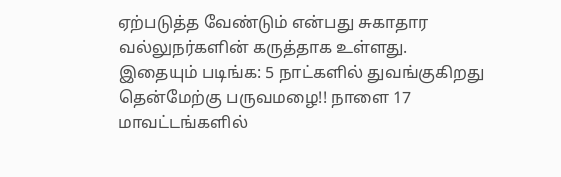ஏற்படுத்த வேண்டும் என்பது சுகாதார வல்லுநர்களின் கருத்தாக உள்ளது.
இதையும் படிங்க: 5 நாட்களில் துவங்குகிறது தென்மேற்கு பருவமழை!! நாளை 17 மாவட்டங்களில்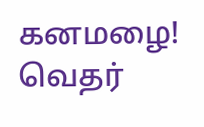கனமழை! வெதர்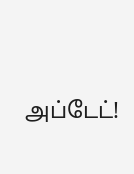அப்டேட்!